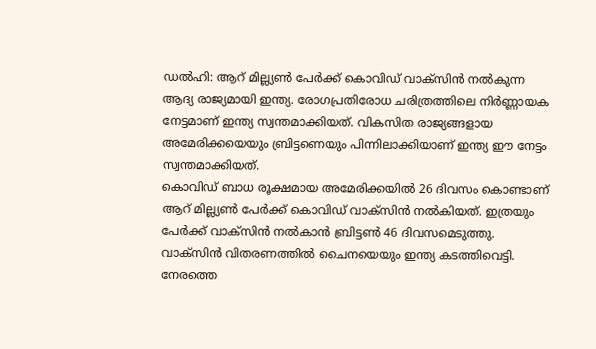ഡൽഹി: ആറ് മില്ല്യൺ പേർക്ക് കൊവിഡ് വാക്സിൻ നൽകുന്ന ആദ്യ രാജ്യമായി ഇന്ത്യ. രോഗപ്രതിരോധ ചരിത്രത്തിലെ നിർണ്ണായക നേട്ടമാണ് ഇന്ത്യ സ്വന്തമാക്കിയത്. വികസിത രാജ്യങ്ങളായ അമേരിക്കയെയും ബ്രിട്ടണെയും പിന്നിലാക്കിയാണ് ഇന്ത്യ ഈ നേട്ടം സ്വന്തമാക്കിയത്.
കൊവിഡ് ബാധ രൂക്ഷമായ അമേരിക്കയിൽ 26 ദിവസം കൊണ്ടാണ് ആറ് മില്ല്യൺ പേർക്ക് കൊവിഡ് വാക്സിൻ നൽകിയത്. ഇത്രയും പേർക്ക് വാക്സിൻ നൽകാൻ ബ്രിട്ടൺ 46 ദിവസമെടുത്തു. വാക്സിൻ വിതരണത്തിൽ ചൈനയെയും ഇന്ത്യ കടത്തിവെട്ടി.
നേരത്തെ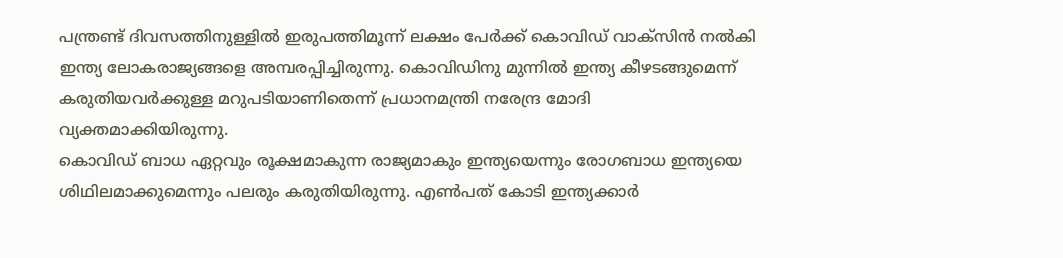പന്ത്രണ്ട് ദിവസത്തിനുള്ളിൽ ഇരുപത്തിമൂന്ന് ലക്ഷം പേർക്ക് കൊവിഡ് വാക്സിൻ നൽകി ഇന്ത്യ ലോകരാജ്യങ്ങളെ അമ്പരപ്പിച്ചിരുന്നു. കൊവിഡിനു മുന്നിൽ ഇന്ത്യ കീഴടങ്ങുമെന്ന് കരുതിയവർക്കുള്ള മറുപടിയാണിതെന്ന് പ്രധാനമന്ത്രി നരേന്ദ്ര മോദി വ്യക്തമാക്കിയിരുന്നു.
കൊവിഡ് ബാധ ഏറ്റവും രൂക്ഷമാകുന്ന രാജ്യമാകും ഇന്ത്യയെന്നും രോഗബാധ ഇന്ത്യയെ ശിഥിലമാക്കുമെന്നും പലരും കരുതിയിരുന്നു. എൺപത് കോടി ഇന്ത്യക്കാർ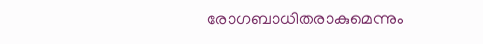രോഗബാധിതരാകുമെന്നും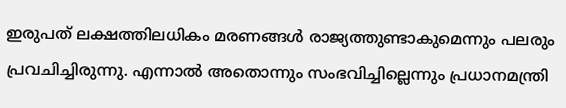ഇരുപത് ലക്ഷത്തിലധികം മരണങ്ങൾ രാജ്യത്തുണ്ടാകുമെന്നും പലരും പ്രവചിച്ചിരുന്നു. എന്നാൽ അതൊന്നും സംഭവിച്ചില്ലെന്നും പ്രധാനമന്ത്രി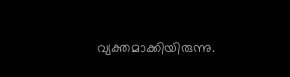വ്യക്തമാക്കിയിരുന്നു.